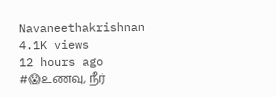Navaneethakrishnan
4.1K views
12 hours ago
#😱உணவு, நீர்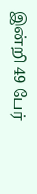இன்றி 49 பேர்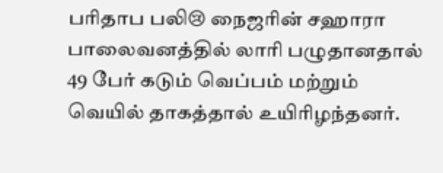பரிதாப பலி😢 நைஜரின் சஹாரா பாலைவனத்தில் லாரி பழுதானதால் 49 பேர் கடும் வெப்பம் மற்றும் வெயில் தாகத்தால் உயிரிழந்தனர்.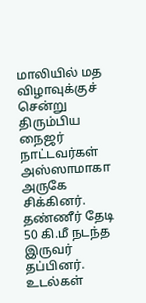மாலியில் மத விழாவுக்குச் சென்று திரும்பிய நைஜர் நாட்டவர்கள் அஸ்ஸாமாகா அருகே சிக்கினர். தண்ணீர் தேடி 50 கி.மீ நடந்த இருவர் தப்பினர். உடல்கள்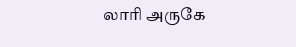லாரி அருகே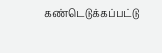கண்டெடுக்கப்பட்டு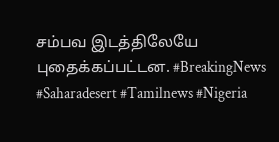சம்பவ இடத்திலேயே புதைக்கப்பட்டன. #BreakingNews #Saharadesert #Tamilnews #Nigeria